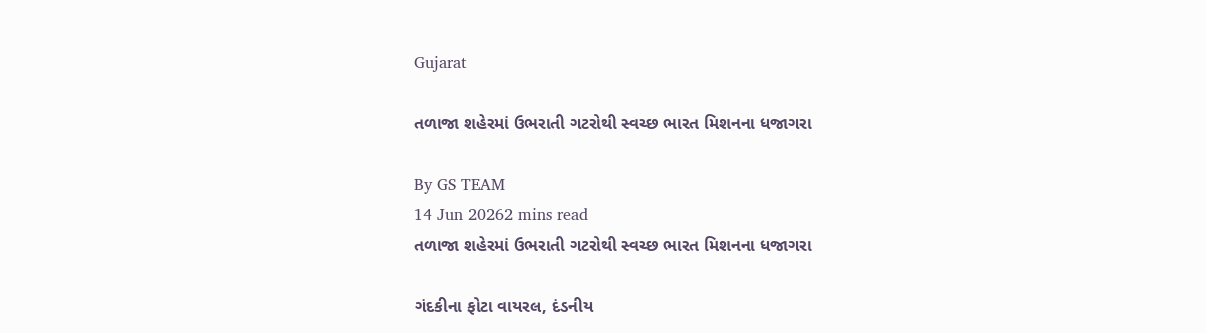Gujarat

તળાજા શહેરમાં ઉભરાતી ગટરોથી સ્વચ્છ ભારત મિશનના ધજાગરા

By GS TEAM
14 Jun 20262 mins read
તળાજા શહેરમાં ઉભરાતી ગટરોથી સ્વચ્છ ભારત મિશનના ધજાગરા

ગંદકીના ફોટા વાયરલ, દંડનીય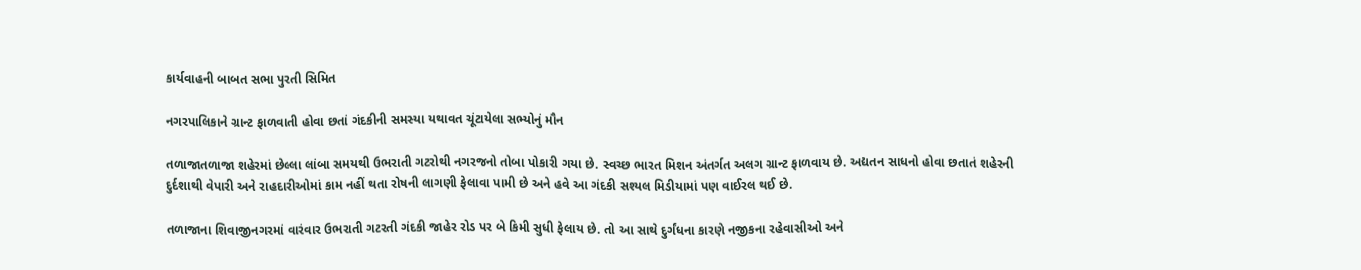કાર્યવાહની બાબત સભા પુરતી સિમિત

નગરપાલિકાને ગ્રાન્ટ ફાળવાતી હોવા છતાં ગંદકીની સમસ્યા યથાવત ચૂંટાયેલા સભ્યોનું મૌન

તળાજાતળાજા શહેરમાં છેલ્લા લાંબા સમયથી ઉભરાતી ગટરોથી નગરજનો તોબા પોકારી ગયા છે. સ્વચ્છ ભારત મિશન અંતર્ગત અલગ ગ્રાન્ટ ફાળવાય છે. અદ્યતન સાધનો હોવા છતાતં શહેરની દુર્દશાથી વેપારી અને રાહદારીઓમાં કામ નહીં થતા રોષની લાગણી ફેલાવા પામી છે અને હવે આ ગંદકી સશ્યલ મિડીયામાં પણ વાઈરલ થઈ છે.

તળાજાના શિવાજીનગરમાં વારંવાર ઉભરાતી ગટરતી ગંદકી જાહેર રોડ પર બે કિમી સુધી ફેલાય છે. તો આ સાથે દુર્ગંધના કારણે નજીકના રહેવાસીઓ અને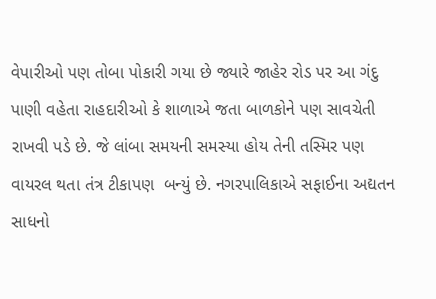વેપારીઓ પણ તોબા પોકારી ગયા છે જ્યારે જાહેર રોડ પર આ ગંદુ પાણી વહેતા રાહદારીઓ કે શાળાએ જતા બાળકોને પણ સાવચેતી રાખવી પડે છે. જે લાંબા સમયની સમસ્યા હોય તેની તસ્મિર પણ વાયરલ થતા તંત્ર ટીકાપણ  બન્યું છે. નગરપાલિકાએ સફાઈના અદ્યતન સાધનો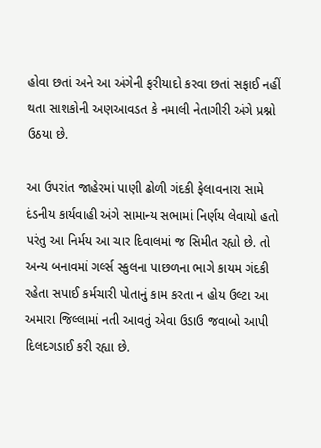હોવા છતાં અને આ અંગેની ફરીયાદો કરવા છતાં સફાઈ નહીં થતા સાશકોની અણઆવડત કે નમાલી નેતાગીરી અંગે પ્રશ્નો ઉઠયા છે.

આ ઉપરાંત જાહેરમાં પાણી ઢોળી ગંદકી ફેલાવનારા સામે દંડનીય કાર્યવાહી અંગે સામાન્ય સભામાં નિર્ણય લેવાયો હતો પરંતુ આ નિર્મય આ ચાર દિવાલમાં જ સિમીત રહ્યો છે. તો અન્ય બનાવમાં ગર્લ્સ સ્કુલના પાછળના ભાગે કાયમ ગંદકી રહેતા સપાઈ કર્મચારી પોતાનું કામ કરતા ન હોય ઉલ્ટા આ અમારા જિલ્લામાં નતી આવતું એવા ઉડાઉ જવાબો આપી દિલદગડાઈ કરી રહ્યા છે.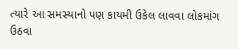ત્યારે આ સમસ્યાનો પણ કાયમી ઉકેલ લાવવા લોકમાંગ ઉઠવા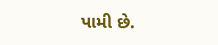પામી છે.